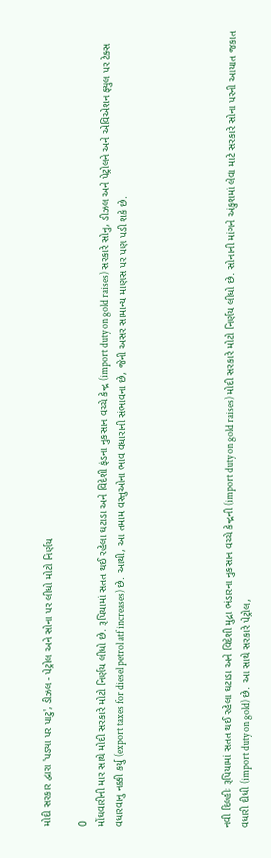મોદી સરકાર દ્વારા 'પડ્યા પર પાટુ', ડીઝલ - પેટ્રોલ અને સોના પર લીધો મોટો નિર્ણય

0
મોંઘવારીની માર સાથે મોદી સરકારે મોટો નિર્ણય લીધો છે. રૂપિયામાં સતત થઈ રહેલા ઘટાડા અને વિદેશી ફંડના નુકસાન વચ્ચે કેન્દ્ર (import duty on gold raises) સરકારે સોનુ, ડીઝલ અને પેટ્રોલને અને એવિએશન ફ્યુલ પર ટેક્સ વધારવાનુ નક્કી કર્યુ (export taxes for diesel petrol atf increases) છે. આથી, આ તમામ વસ્તુઓના ભાવ વધારાની સંભાવના છે, જેની અસર સામાન્ય માણસ પર પણ પડી શકે છે.





નવી દિલ્હીઃ રૂપિયામાં સતત થઈ રહેલા ઘટાડા અને વિદેશી મુદ્રા ભંડારના નુકસાન વચ્ચે કેન્દ્રની (import duty on gold raises) મોદી સરકારે મોટો નિર્ણય લીધો છે. સોનાની માંગને અંકુશમાં લેવા માટે સરકારે સોના પરની આયાત જકાત વધારી દીધી (import duty on gold) છે. આ સાથે સરકારે પેટ્રોલ,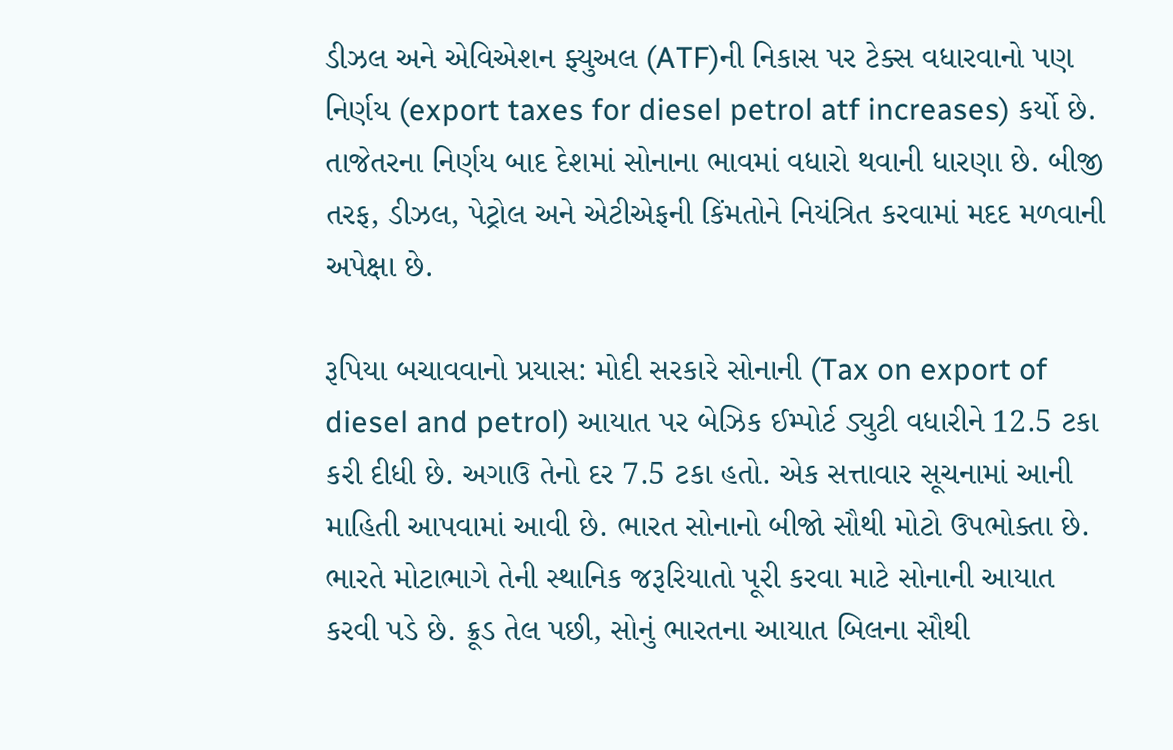ડીઝલ અને એવિએશન ફ્યુઅલ (ATF)ની નિકાસ પર ટેક્સ વધારવાનો પણ નિર્ણય (export taxes for diesel petrol atf increases) કર્યો છે. તાજેતરના નિર્ણય બાદ દેશમાં સોનાના ભાવમાં વધારો થવાની ધારણા છે. બીજી તરફ, ડીઝલ, પેટ્રોલ અને એટીએફની કિંમતોને નિયંત્રિત કરવામાં મદદ મળવાની અપેક્ષા છે.

રૂપિયા બચાવવાનો પ્રયાસ: મોદી સરકારે સોનાની (Tax on export of diesel and petrol) આયાત પર બેઝિક ઈમ્પોર્ટ ડ્યુટી વધારીને 12.5 ટકા કરી દીધી છે. અગાઉ તેનો દર 7.5 ટકા હતો. એક સત્તાવાર સૂચનામાં આની માહિતી આપવામાં આવી છે. ભારત સોનાનો બીજો સૌથી મોટો ઉપભોક્તા છે. ભારતે મોટાભાગે તેની સ્થાનિક જરૂરિયાતો પૂરી કરવા માટે સોનાની આયાત કરવી પડે છે. ક્રૂડ તેલ પછી, સોનું ભારતના આયાત બિલના સૌથી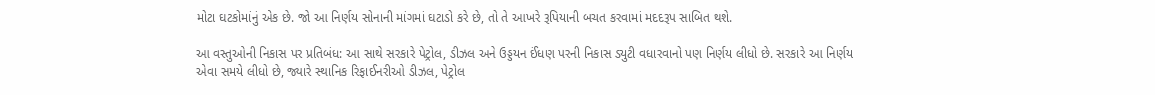મોટા ઘટકોમાંનું એક છે. જો આ નિર્ણય સોનાની માંગમાં ઘટાડો કરે છે, તો તે આખરે રૂપિયાની બચત કરવામાં મદદરૂપ સાબિત થશે.

આ વસ્તુઓની નિકાસ પર પ્રતિબંધ: આ સાથે સરકારે પેટ્રોલ, ડીઝલ અને ઉડ્ડયન ઈંધણ પરની નિકાસ ડ્યુટી વધારવાનો પણ નિર્ણય લીધો છે. સરકારે આ નિર્ણય એવા સમયે લીધો છે, જ્યારે સ્થાનિક રિફાઈનરીઓ ડીઝલ, પેટ્રોલ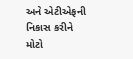અને એટીએફની નિકાસ કરીને મોટો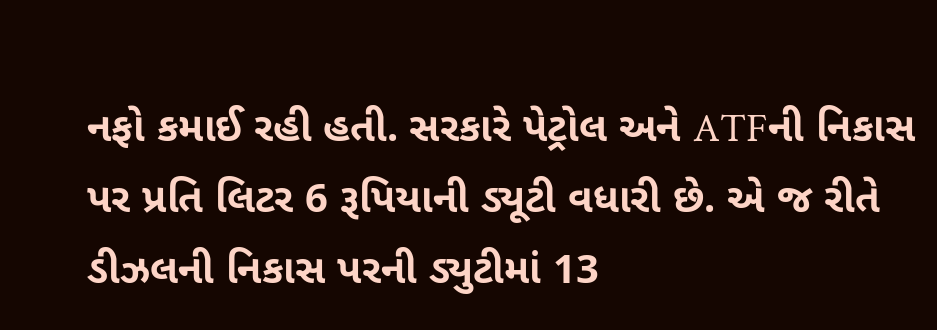નફો કમાઈ રહી હતી. સરકારે પેટ્રોલ અને ATFની નિકાસ પર પ્રતિ લિટર 6 રૂપિયાની ડ્યૂટી વધારી છે. એ જ રીતે ડીઝલની નિકાસ પરની ડ્યુટીમાં 13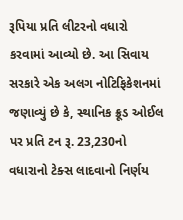રૂપિયા પ્રતિ લીટરનો વધારો કરવામાં આવ્યો છે. આ સિવાય સરકારે એક અલગ નોટિફિકેશનમાં જણાવ્યું છે કે, સ્થાનિક ક્રૂડ ઓઈલ પર પ્રતિ ટન રૂ. 23,230નો વધારાનો ટેક્સ લાદવાનો નિર્ણય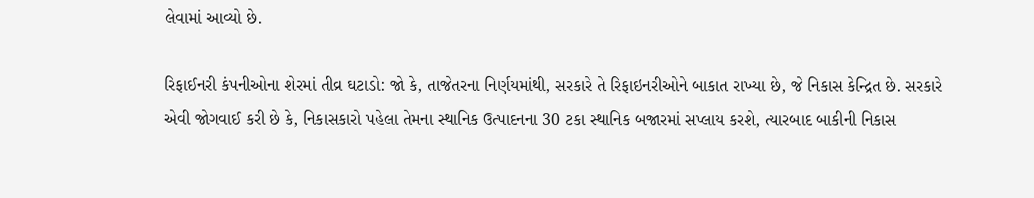લેવામાં આવ્યો છે.

રિફાઈનરી કંપનીઓના શેરમાં તીવ્ર ઘટાડો: જો કે, તાજેતરના નિર્ણયમાંથી, સરકારે તે રિફાઇનરીઓને બાકાત રાખ્યા છે, જે નિકાસ કેન્દ્રિત છે. સરકારે એવી જોગવાઈ કરી છે કે, નિકાસકારો પહેલા તેમના સ્થાનિક ઉત્પાદનના 30 ટકા સ્થાનિક બજારમાં સપ્લાય કરશે, ત્યારબાદ બાકીની નિકાસ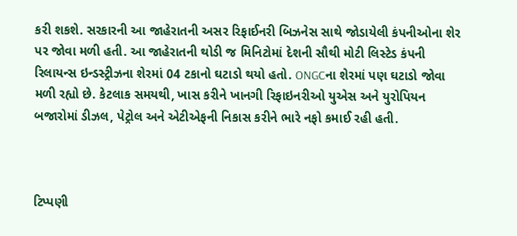કરી શકશે. સરકારની આ જાહેરાતની અસર રિફાઈનરી બિઝનેસ સાથે જોડાયેલી કંપનીઓના શેર પર જોવા મળી હતી. આ જાહેરાતની થોડી જ મિનિટોમાં દેશની સૌથી મોટી લિસ્ટેડ કંપની રિલાયન્સ ઇન્ડસ્ટ્રીઝના શેરમાં 04 ટકાનો ઘટાડો થયો હતો. ONGCના શેરમાં પણ ઘટાડો જોવા મળી રહ્યો છે. કેટલાક સમયથી, ખાસ કરીને ખાનગી રિફાઇનરીઓ યુએસ અને યુરોપિયન બજારોમાં ડીઝલ, પેટ્રોલ અને એટીએફની નિકાસ કરીને ભારે નફો કમાઈ રહી હતી.



ટિપ્પણી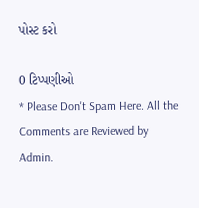પોસ્ટ કરો

0 ટિપ્પણીઓ
* Please Don't Spam Here. All the Comments are Reviewed by Admin.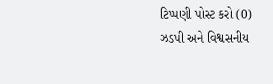ટિપ્પણી પોસ્ટ કરો (0)
ઝડપી અને વિશ્વસનીય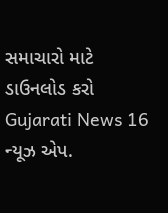સમાચારો માટે ડાઉનલોડ કરો Gujarati News 16 ન્યૂઝ એપ.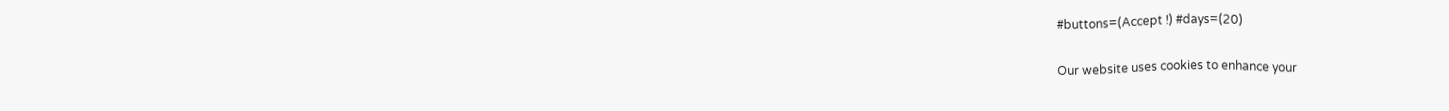#buttons=(Accept !) #days=(20)

Our website uses cookies to enhance your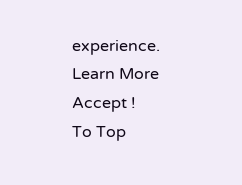experience. Learn More
Accept !
To Top